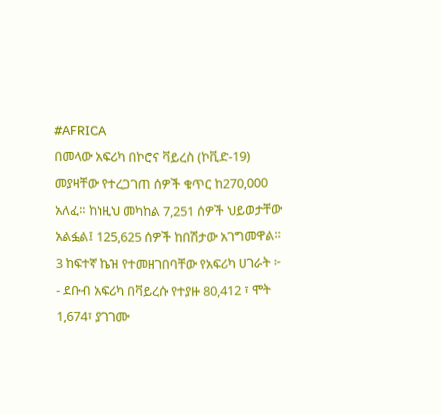#AFRICA
በመላው አፍሪካ በኮሮና ቫይረስ (ኮቪድ-19) መያዛቸው የተረጋገጠ ሰዎች ቁጥር ከ270,000 አለፈ። ከነዚህ መካከል 7,251 ሰዎች ህይወታቸው አልፏል፤ 125,625 ሰዎች ከበሽታው አገግመዋል።
3 ከፍተኛ ኬዝ የተመዘገበባቸው የአፍሪካ ሀገራት ፦
- ደቡብ አፍሪካ በቫይረሱ የተያዙ 80,412 ፣ ሞት 1,674፣ ያገገሙ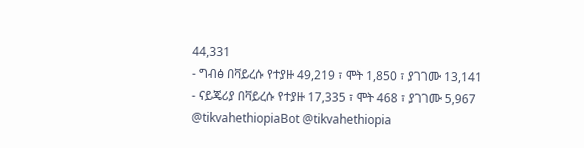44,331
- ግብፅ በቫይረሱ የተያዙ 49,219 ፣ ሞት 1,850 ፣ ያገገሙ 13,141
- ናይጄሪያ በቫይረሱ የተያዙ 17,335 ፣ ሞት 468 ፣ ያገገሙ 5,967
@tikvahethiopiaBot @tikvahethiopia